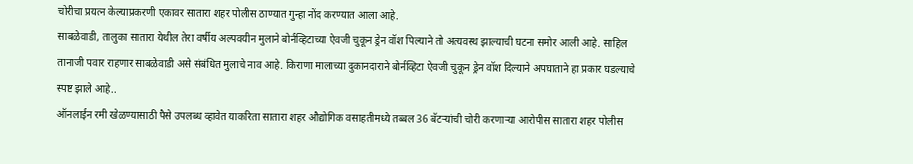चोरीचा प्रयत्न केल्याप्रकरणी एकावर सातारा शहर पोलीस ठाण्यात गुन्हा नोंद करण्यात आला आहे.
साबळेवाडी, तालुका सातारा येथील तेरा वर्षीय अल्पवयीन मुलाने बोर्नव्हिटाच्या ऐवजी चुकून ड्रेन वॉश पिल्याने तो अत्यवस्थ झाल्याची घटना समोर आली आहे. साहिल तानाजी पवार राहणार साबळेवाडी असे संबंधित मुलाचे नाव आहे. किराणा मालाच्या दुकानदाराने बोर्नव्हिटा ऐवजी चुकून ड्रेन वॉश दिल्याने अपघाताने हा प्रकार घडल्याचे स्पष्ट झाले आहे..
ऑनलाईन रमी खेळण्यासाठी पैसे उपलब्ध व्हावेत याकरिता सातारा शहर औद्योगिक वसाहतीमध्ये तब्बल 36 बॅटऱ्यांची चोरी करणाऱ्या आरोपीस सातारा शहर पोलीस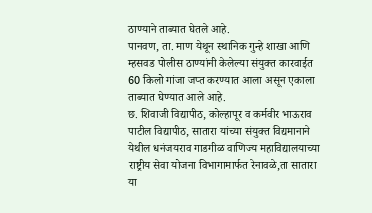ठाण्याने ताब्यात घेतले आहे.
पानवण, ता. माण येथून स्थानिक गुन्हे शाखा आणि म्हसवड पोलीस ठाण्यांनी केलेल्या संयुक्त कारवाईत 60 किलो गांजा जप्त करण्यात आला असून एकाला ताब्यात घेण्यात आले आहे.
छ. शिवाजी विद्यापीठ, कोल्हापूर व कर्मवीर भाऊराव पाटील विद्यापीठ, सातारा यांच्या संयुक्त विद्यमानाने येथील धनंजयराव गाडगीळ वाणिज्य महाविद्यालयाच्या राष्ट्रीय सेवा योजना विभागामार्फत रेनावळे,ता सातारा या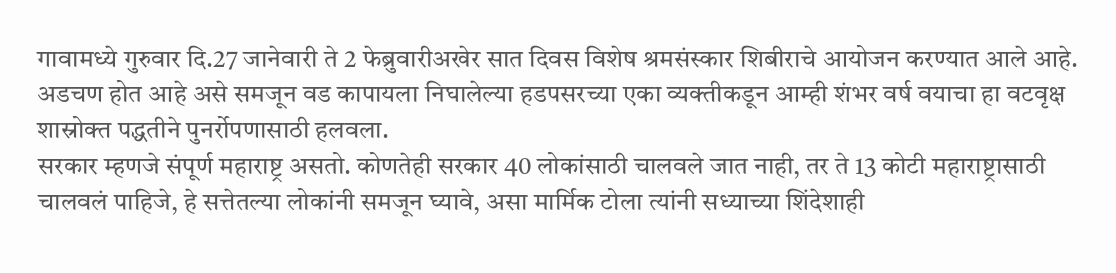गावामध्ये गुरुवार दि.27 जानेवारी ते 2 फेब्रुवारीअखेर सात दिवस विशेष श्रमसंस्कार शिबीराचे आयोजन करण्यात आले आहे.
अडचण होत आहे असे समजून वड कापायला निघालेल्या हडपसरच्या एका व्यक्तीकडून आम्ही शंभर वर्ष वयाचा हा वटवृक्ष शास्रोक्त पद्धतीने पुनर्रोपणासाठी हलवला.
सरकार म्हणजे संपूर्ण महाराष्ट्र असतो. कोणतेही सरकार 40 लोकांसाठी चालवले जात नाही, तर ते 13 कोटी महाराष्ट्रासाठी चालवलं पाहिजे, हे सत्तेतल्या लोकांनी समजून घ्यावे, असा मार्मिक टोला त्यांनी सध्याच्या शिंदेशाही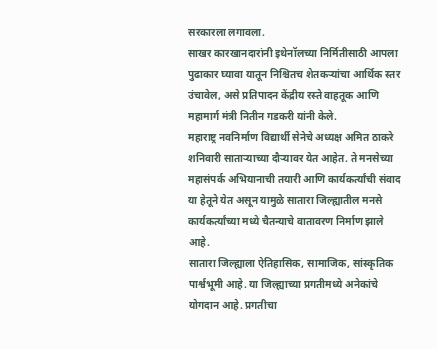सरकारला लगावला.
साखर कारखानदारांनी इथेनॉलच्या निर्मितीसाठी आपला पुढाकार घ्यावा यातून निश्चितच शेतकऱ्यांचा आर्थिक स्तर उंचावेल, असे प्रतिपादन केंद्रीय रस्ते वाहतूक आणि महामार्ग मंत्री नितीन गडकरी यांनी केले.
महाराष्ट्र नवनिर्माण विद्यार्थी सेनेचे अध्यक्ष अमित ठाकरे शनिवारी साताऱ्याच्या दौऱ्यावर येत आहेत. ते मनसेच्या महासंपर्क अभियानाची तयारी आणि कार्यकर्त्यांची संवाद या हेतूने येत असून यामुळे सातारा जिल्ह्यातील मनसे कार्यकर्त्यांच्या मध्ये चैतन्याचे वातावरण निर्माण झाले आहे.
सातारा जिल्ह्याला ऐतिहासिक, सामाजिक, सांस्कृतिक पार्श्वभूमी आहे. या जिल्ह्याच्या प्रगतीमध्ये अनेकांचे योगदान आहे. प्रगतीचा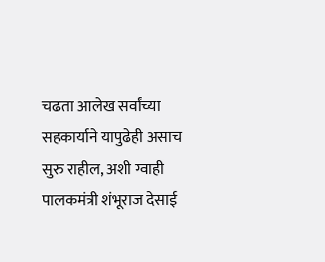चढता आलेख सर्वांच्या सहकार्याने यापुढेही असाच सुरु राहील, अशी ग्वाही पालकमंत्री शंभूराज देसाई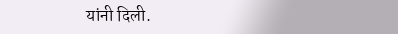यांनी दिली.